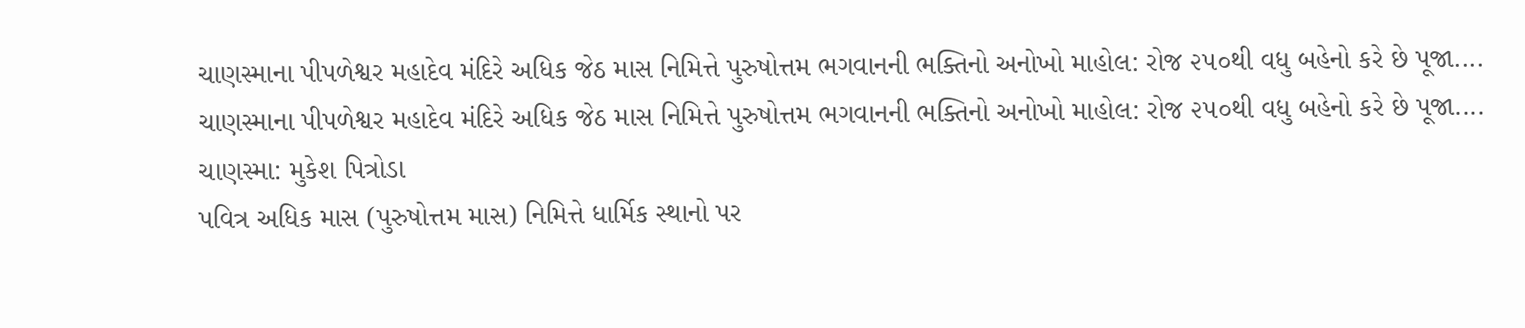ચાણસ્માના પીપળેશ્વર મહાદેવ મંદિરે અધિક જેઠ માસ નિમિત્તે પુરુષોત્તમ ભગવાનની ભક્તિનો અનોખો માહોલ: રોજ ૨૫૦થી વધુ બહેનો કરે છે પૂજા....
ચાણસ્માના પીપળેશ્વર મહાદેવ મંદિરે અધિક જેઠ માસ નિમિત્તે પુરુષોત્તમ ભગવાનની ભક્તિનો અનોખો માહોલ: રોજ ૨૫૦થી વધુ બહેનો કરે છે પૂજા....
ચાણસ્મા: મુકેશ પિત્રોડા
પવિત્ર અધિક માસ (પુરુષોત્તમ માસ) નિમિત્તે ધાર્મિક સ્થાનો પર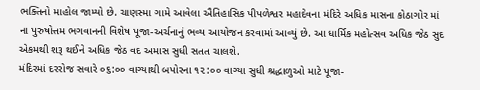ભક્તિનો માહોલ જામ્યો છે. ચાણસ્મા ગામે આવેલા ઐતિહાસિક પીપળેશ્વર મહાદેવના મંદિરે અધિક માસના કોઠાગોર માં ના પુરુષોત્તમ ભગવાનની વિશેષ પૂજા-અર્ચનાનું ભવ્ય આયોજન કરવામાં આવ્યું છે. આ ધાર્મિક મહોત્સવ અધિક જેઠ સુદ એકમથી શરૂ થઈને અધિક જેઠ વદ અમાસ સુધી સતત ચાલશે.
મંદિરમાં દરરોજ સવારે ૦૬:૦૦ વાગ્યાથી બપોરના ૧૨:૦૦ વાગ્યા સુધી શ્રદ્ધાળુઓ માટે પૂજા-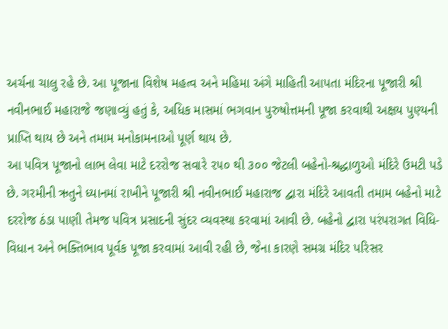અર્ચના ચાલુ રહે છે. આ પૂજાના વિશેષ મહત્વ અને મહિમા અંગે માહિતી આપતા મંદિરના પૂજારી શ્રી નવીનભાઈ મહારાજે જણાવ્યું હતું કે, અધિક માસમાં ભગવાન પુરુષોત્તમની પૂજા કરવાથી અક્ષય પુણ્યની પ્રાપ્તિ થાય છે અને તમામ મનોકામનાઓ પૂર્ણ થાય છે.
આ પવિત્ર પૂજાનો લાભ લેવા માટે દરરોજ સવારે ૨૫૦ થી ૩૦૦ જેટલી બહેનો-શ્રદ્ધાળુઓ મંદિરે ઉમટી પડે છે. ગરમીની ઋતુને ધ્યાનમાં રાખીને પૂજારી શ્રી નવીનભાઈ મહારાજ દ્વારા મંદિરે આવતી તમામ બહેનો માટે દરરોજ ઠંડા પાણી તેમજ પવિત્ર પ્રસાદની સુંદર વ્યવસ્થા કરવામાં આવી છે. બહેનો દ્વારા પરંપરાગત વિધિ-વિધાન અને ભક્તિભાવ પૂર્વક પૂજા કરવામાં આવી રહી છે, જેના કારણે સમગ્ર મંદિર પરિસર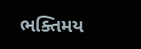ભક્તિમય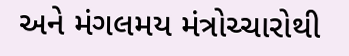અને મંગલમય મંત્રોચ્ચારોથી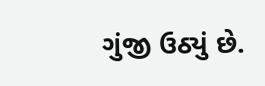ગુંજી ઉઠ્યું છે.